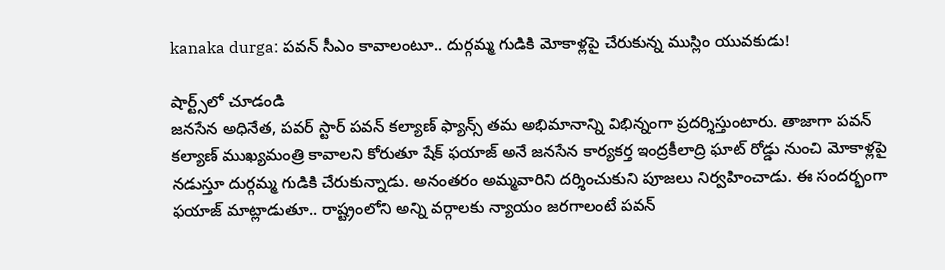kanaka durga: పవన్ సీఎం కావాలంటూ.. దుర్గమ్మ గుడికి మోకాళ్లపై చేరుకున్న ముస్లిం యువకుడు!

షార్ట్స్‌లో చూడండి
జనసేన అధినేత, పవర్ స్టార్ పవన్ కల్యాణ్ ఫ్యాన్స్ తమ అభిమానాన్ని విభిన్నంగా ప్రదర్శిస్తుంటారు. తాజాగా పవన్ కల్యాణ్ ముఖ్యమంత్రి కావాలని కోరుతూ షేక్ ఫయాజ్ అనే జనసేన కార్యకర్త ఇంద్రకీలాద్రి ఘాట్ రోడ్డు నుంచి మోకాళ్లపై నడుస్తూ దుర్గమ్మ గుడికి చేరుకున్నాడు. అనంతరం అమ్మవారిని దర్శించుకుని పూజలు నిర్వహించాడు. ఈ సందర్భంగా ఫయాజ్ మాట్లాడుతూ.. రాష్ట్రంలోని అన్ని వర్గాలకు న్యాయం జరగాలంటే పవన్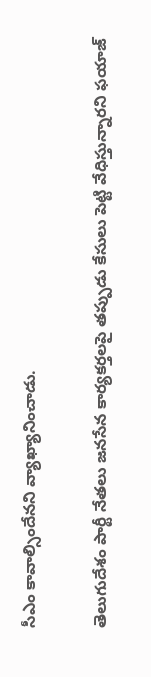సీఎం కావాల్సిందేనని వ్యాఖ్యానించాడు.

తెలుగుదేశం పార్టీ నేతలు జనసేన కార్యకర్తలపై తప్పుడు కేసులు పెట్టి వేధిస్తున్నారని ఫయాజ్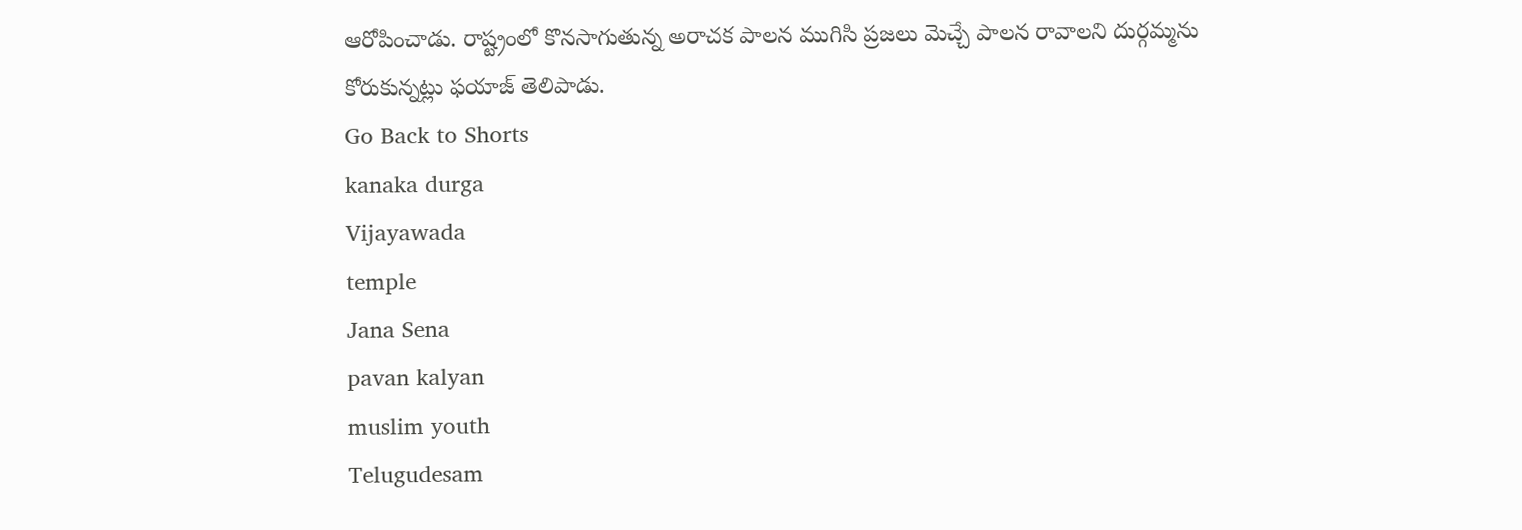ఆరోపించాడు. రాష్ట్రంలో కొనసాగుతున్న అరాచక పాలన ముగిసి ప్రజలు మెచ్చే పాలన రావాలని దుర్గమ్మను కోరుకున్నట్లు ఫయాజ్ తెలిపాడు.
Go Back to Shorts
kanaka durga
Vijayawada
temple
Jana Sena
pavan kalyan
muslim youth
Telugudesam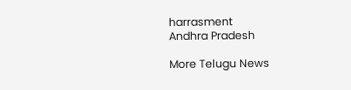harrasment
Andhra Pradesh

More Telugu News